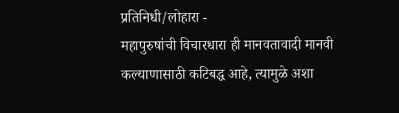प्रतिनिधी/लोहारा -
महापुरुषांची विचारधारा ही मानवतावादी मानवी कल्याणासाठी कटिबद्ध आहे, त्यामुळे अशा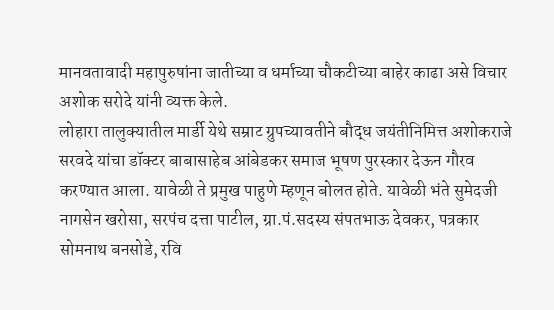मानवतावादी महापुरुषांना जातीच्या व धर्माच्या चौकटीच्या बाहेर काढा असे विचार अशोक सरोदे यांनी व्यक्त केले.
लोहारा तालुक्यातील मार्डी येथे सम्राट ग्रुपच्यावतीने बौद्ध जयंतीनिमित्त अशोकराजे सरवदे यांचा डॉक्टर बाबासाहेब आंबेडकर समाज भूषण पुरस्कार देऊन गौरव करण्यात आला. यावेळी ते प्रमुख पाहुणे म्हणून बोलत होते. यावेळी भंते सुमेदजी नागसेन खरोसा, सरपंच दत्ता पाटील, ग्रा.पं.सदस्य संपतभाऊ देवकर, पत्रकार सोमनाथ बनसोडे, रवि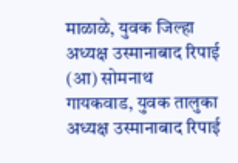माळाळे, युवक जिल्हा अध्यक्ष उस्मानाबाद रिपाई (आ) सोमनाथ गायकवाड, युवक तालुका अध्यक्ष उस्मानाबाद रिपाई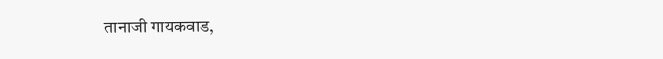तानाजी गायकवाड,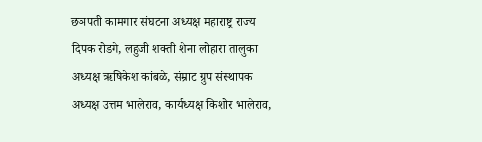छञपती कामगार संघटना अध्यक्ष महाराष्ट्र राज्य दिपक रोडगे, लहुजी शक्ती शेना लोहारा तालुका अध्यक्ष ऋषिकेश कांबळे, संम्राट ग्रुप संस्थापक अध्यक्ष उत्तम भालेराव, कार्यध्यक्ष किशोर भालेराव,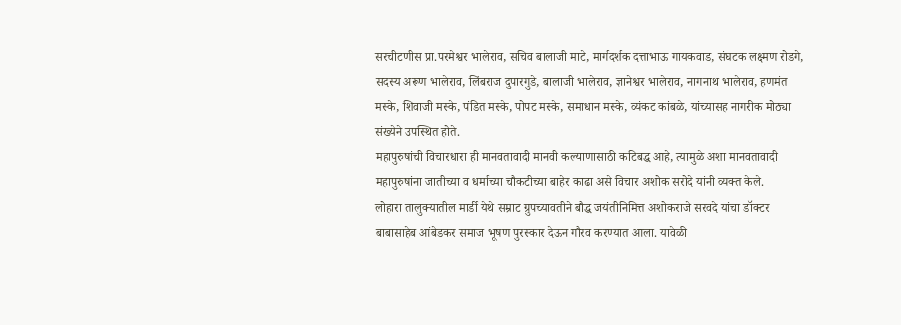सरचीटणीस प्रा.परमेश्वर भालेराव, सचिव बालाजी माटे, मार्गदर्शक दत्ताभाऊ गायकवाड, संघटक लक्ष्मण रोडगे, सदस्य अरूण भालेराव, लिंबराज दुपारगुडे, बालाजी भालेराव, ज्ञानेश्वर भालेराव, नागनाथ भालेराव, हणमंत मस्के, शिवाजी मस्के, पंडित मस्के, पोपट मस्के, समाधान मस्के, व्यंकट कांबळे, यांच्यासह नागरीक मोठ्या संख्येने उपस्थित होते.
महापुरुषांची विचारधारा ही मानवतावादी मानवी कल्याणासाठी कटिबद्ध आहे, त्यामुळे अशा मानवतावादी महापुरुषांना जातीच्या व धर्माच्या चौकटीच्या बाहेर काढा असे विचार अशोक सरोदे यांनी व्यक्त केले.
लोहारा तालुक्यातील मार्डी येथे सम्राट ग्रुपच्यावतीने बौद्ध जयंतीनिमित्त अशोकराजे सरवदे यांचा डॉक्टर बाबासाहेब आंबेडकर समाज भूषण पुरस्कार देऊन गौरव करण्यात आला. यावेळी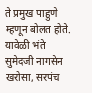ते प्रमुख पाहुणे म्हणून बोलत होते. यावेळी भंते सुमेदजी नागसेन खरोसा, सरपंच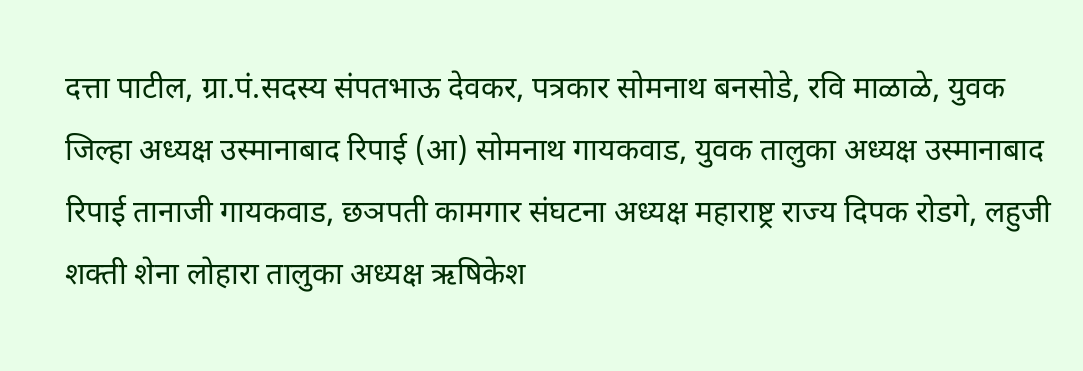दत्ता पाटील, ग्रा.पं.सदस्य संपतभाऊ देवकर, पत्रकार सोमनाथ बनसोडे, रवि माळाळे, युवक जिल्हा अध्यक्ष उस्मानाबाद रिपाई (आ) सोमनाथ गायकवाड, युवक तालुका अध्यक्ष उस्मानाबाद रिपाई तानाजी गायकवाड, छञपती कामगार संघटना अध्यक्ष महाराष्ट्र राज्य दिपक रोडगे, लहुजी शक्ती शेना लोहारा तालुका अध्यक्ष ऋषिकेश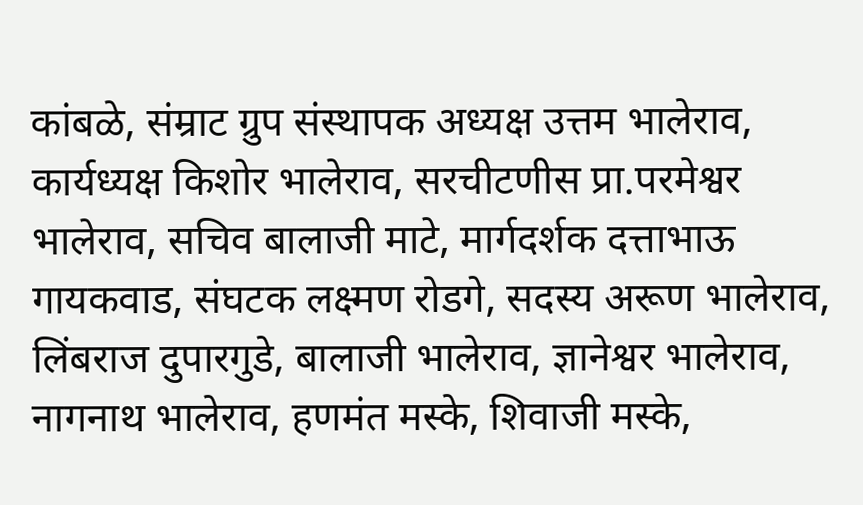कांबळे, संम्राट ग्रुप संस्थापक अध्यक्ष उत्तम भालेराव, कार्यध्यक्ष किशोर भालेराव, सरचीटणीस प्रा.परमेश्वर भालेराव, सचिव बालाजी माटे, मार्गदर्शक दत्ताभाऊ गायकवाड, संघटक लक्ष्मण रोडगे, सदस्य अरूण भालेराव, लिंबराज दुपारगुडे, बालाजी भालेराव, ज्ञानेश्वर भालेराव, नागनाथ भालेराव, हणमंत मस्के, शिवाजी मस्के,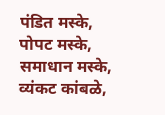पंडित मस्के, पोपट मस्के, समाधान मस्के, व्यंकट कांबळे,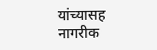यांच्यासह नागरीक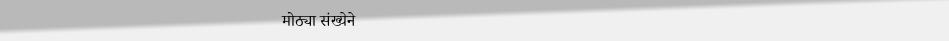मोठ्या संख्येने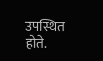उपस्थित होते.